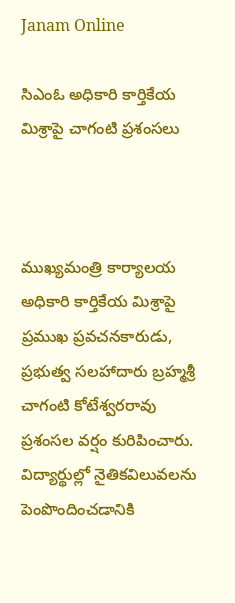Janam Online

సిఎంఓ అధికారి కార్తికేయ‌ మిశ్రాపై చాగంటి ప్ర‌శంస‌లు



ముఖ్య‌మంత్రి కార్యాల‌య అధికారి కార్తికేయ మిశ్రాపై ప్ర‌ముఖ‌ ప్ర‌వ‌చ‌నకారుడు, ప్ర‌భుత్వ స‌ల‌హాదారు బ్ర‌హ్మ‌శ్రీ చాగంటి కోటేశ్వ‌ర‌రావు  ప్ర‌శంస‌ల వ‌ర్షం కురిపించారు. విద్యార్థుల్లో నైతిక‌విలువ‌ల‌ను పెంపొందించ‌డానికి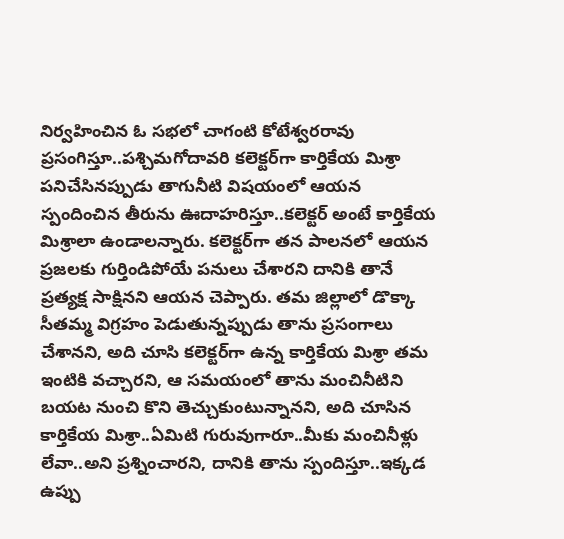నిర్వ‌హించిన ఓ స‌భ‌లో చాగంటి కోటేశ్వ‌ర‌రావు ప్ర‌సంగిస్తూ..ప‌శ్చిమ‌గోదావ‌రి క‌లెక్ట‌ర్‌గా కార్తికేయ మిశ్రా ప‌నిచేసిన‌ప్పుడు తాగునీటి విష‌యంలో ఆయ‌న స్పందించిన తీరును ఊదాహ‌రిస్తూ..క‌లెక్ట‌ర్ అంటే కార్తికేయ మిశ్రాలా ఉండాల‌న్నారు. క‌లెక్ట‌ర్‌గా త‌న పాల‌న‌లో ఆయ‌న ప్ర‌జ‌ల‌కు గుర్తిండిపోయే ప‌నులు చేశార‌ని దానికి తానే ప్ర‌త్య‌క్ష సాక్షిన‌ని ఆయ‌న చెప్పారు. త‌మ జిల్లాలో డొక్కా సీత‌మ్మ విగ్ర‌హం పెడుతున్న‌ప్పుడు తాను ప్ర‌సంగాలు చేశాన‌ని, అది చూసి క‌లెక్ట‌ర్‌గా ఉన్న కార్తికేయ మిశ్రా త‌మ ఇంటికి వ‌చ్చార‌ని, ఆ స‌మ‌యంలో తాను మంచినీటిని బ‌య‌ట నుంచి కొని తెచ్చుకుంటున్నాన‌ని, అది చూసిన కార్తికేయ మిశ్రా..ఏమిటి గురువుగారూ..మీకు మంచినీళ్లు లేవా..అని ప్ర‌శ్నించార‌ని, దానికి తాను స్పందిస్తూ..ఇక్క‌డ ఉప్పు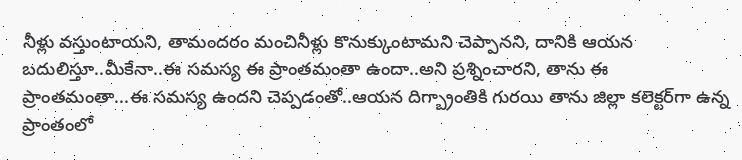నీళ్లు వ‌స్తుంటాయ‌ని, తామంద‌రం మంచినీళ్లు కొనుక్కుంటామ‌ని చెప్పాన‌ని, దానికి ఆయ‌న బ‌దులిస్తూ..మీకేనా..ఈ స‌మ‌స్య ఈ ప్రాంత‌మంతా ఉందా..అని ప్ర‌శ్నించార‌ని, తాను ఈ ప్రాంత‌మంతా...ఈ స‌మ‌స్య ఉంద‌ని చెప్ప‌డంతో..ఆయ‌న దిగ్బ్రాంతికి గుర‌యి తాను జిల్లా క‌లెక్ట‌ర్‌గా ఉన్న ప్రాంతంలో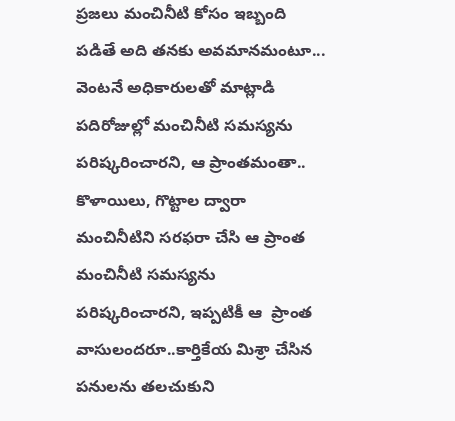ప్ర‌జ‌లు మంచినీటి కోసం ఇబ్బంది ప‌డితే అది త‌న‌కు అవ‌మాన‌మంటూ... వెంట‌నే అధికారుల‌తో మాట్లాడి ప‌దిరోజుల్లో మంచినీటి స‌మ‌స్య‌ను ప‌రిష్క‌రించార‌ని, ఆ ప్రాంత‌మంతా.. కొళాయిలు, గొట్టాల ద్వారా మంచినీటిని స‌ర‌ఫ‌రా చేసి ఆ ప్రాంత మంచినీటి స‌మ‌స్య‌ను ప‌రిష్క‌రించార‌ని, ఇప్ప‌టికీ ఆ  ప్రాంత వాసులంద‌రూ..కార్తికేయ మిశ్రా చేసిన ప‌నుల‌ను త‌ల‌చుకుని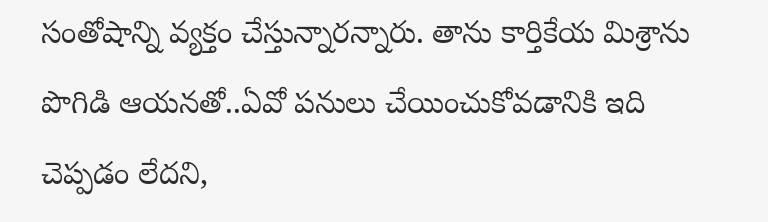సంతోషాన్ని వ్య‌క్తం చేస్తున్నార‌న్నారు. తాను కార్తికేయ మిశ్రాను పొగిడి ఆయ‌న‌తో..ఏవో ప‌నులు చేయించుకోవ‌డానికి ఇది చెప్ప‌డం లేద‌ని,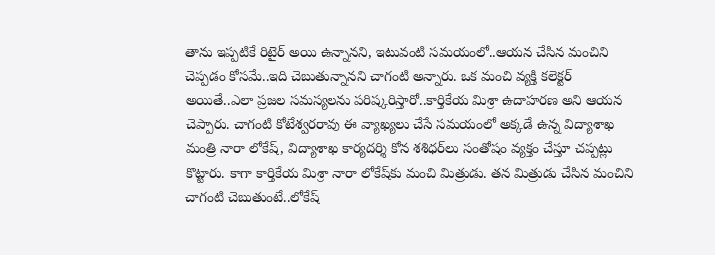తాను ఇప్ప‌టికే రిటైర్ అయి ఉన్నాన‌ని, ఇటువంటి స‌మ‌యంలో..ఆయ‌న చేసిన మంచిని చెప్ప‌డం కోస‌మే..ఇది చెబుతున్నాన‌ని చాగంటి అన్నారు. ఒక మంచి వ్య‌క్తి క‌లెక్ట‌ర్ అయితే..ఎలా ప్ర‌జ‌ల స‌మ‌స్య‌ల‌ను ప‌రిష్క‌రిస్తారో..కార్తికేయ మిశ్రా ఉదాహ‌ర‌ణ అని ఆయ‌న చెప్పారు. చాగంటి కోటేశ్వ‌ర‌రావు ఈ వ్యాఖ్య‌లు చేసే స‌మ‌యంలో అక్క‌డే ఉన్న విద్యాశాఖ మంత్రి నారా లోకేష్‌, విద్యాశాఖ కార్య‌ద‌ర్శి కోన శ‌శిధ‌ర్‌లు సంతోషం వ్య‌క్తం చేస్తూ చ‌ప్ప‌ట్లు కొట్టారు. కాగా కార్తికేయ మిశ్రా నారా లోకేష్‌కు మంచి మిత్రుడు. త‌న మిత్రుడు చేసిన మంచిని చాగంటి చెబుతుంటే..లోకేష్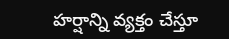హ‌ర్షాన్ని వ్య‌క్తం చేస్తూ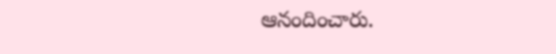ఆనందించారు.